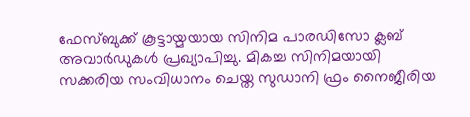ഫേസ്ബുക്ക് കൂട്ടായ്മയായ സിനിമ പാരഡിസോ ക്ലബ് അവാര്‍ഡുകള്‍ പ്രഖ്യാപിച്ചു. മികച്ച സിനിമയായി സക്കരിയ സംവിധാനം ചെയ്ത സുഡാനി ഫ്രം നൈജീരിയ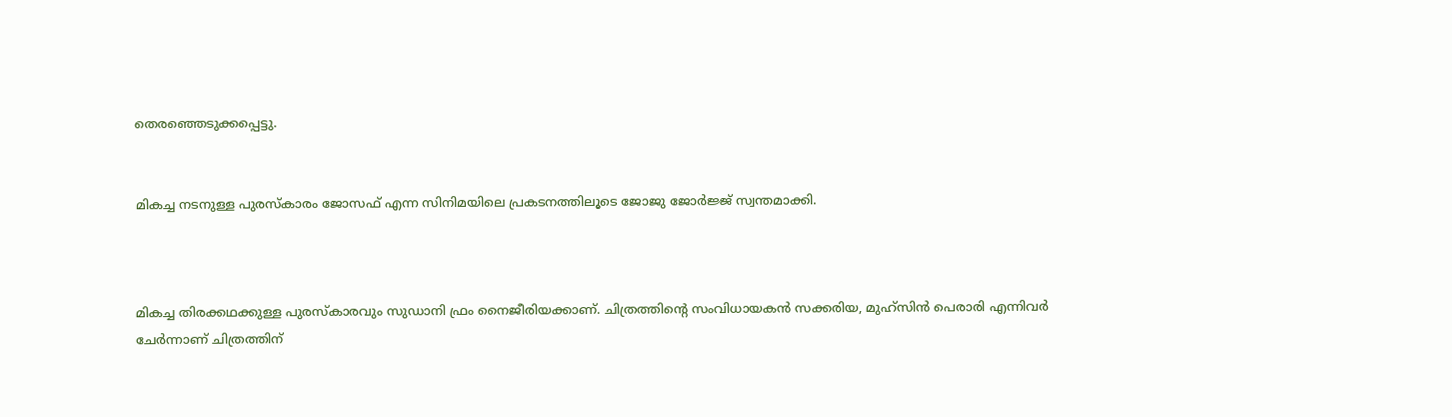തെരഞ്ഞെടുക്കപ്പെട്ടു.


മികച്ച നടനുള്ള പുരസ്കാരം ജോസഫ് എന്ന സിനിമയിലെ പ്രകടനത്തിലൂടെ ജോജു ജോര്‍ജ്ജ് സ്വന്തമാക്കി.



മികച്ച തിരക്കഥക്കുള്ള പുരസ്കാരവും സുഡാനി ഫ്രം നൈജീരിയക്കാണ്. ചിത്രത്തിന്‍റെ സംവിധായകന്‍ സക്കരിയ, മുഹ്സിന്‍ പെരാരി എന്നിവര്‍ ചേര്‍ന്നാണ് ചിത്രത്തിന്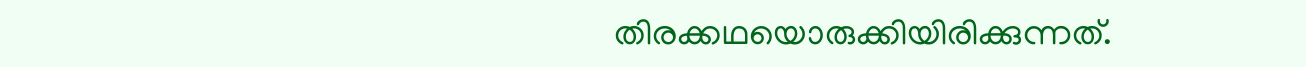തിരക്കഥയൊരുക്കിയിരിക്കുന്നത്.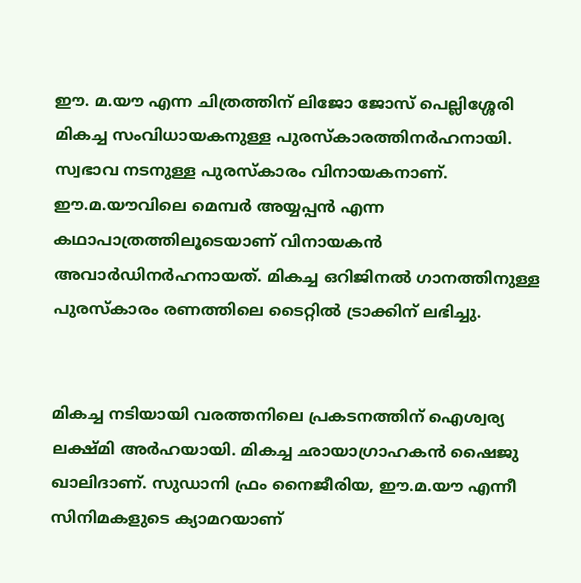ഈ. മ.യൗ എന്ന ചിത്രത്തിന് ലിജോ ജോസ് പെല്ലിശ്ശേരി മികച്ച സംവിധായകനുള്ള പുരസ്കാരത്തിനര്‍ഹനായി. സ്വഭാവ നടനുള്ള പുരസ്കാരം വിനായകനാണ്. ഈ.മ.യൗവിലെ മെമ്പര്‍ അയ്യപ്പന്‍ എന്ന കഥാപാത്രത്തിലൂടെയാണ് വിനായകന്‍ അവാര്‍ഡിനര്‍ഹനായത്. മികച്ച ഒറിജിനല്‍ ഗാനത്തിനുള്ള പുരസ്കാരം രണത്തിലെ ടൈറ്റില്‍ ട്രാക്കിന് ലഭിച്ചു.


മികച്ച നടിയായി വരത്തനിലെ പ്രകടനത്തിന് ഐശ്വര്യ ലക്ഷ്മി അര്‍ഹയായി. മികച്ച ഛായാഗ്രാഹകന്‍ ഷൈജു ഖാലിദാണ്. സുഡാനി ഫ്രം നൈജീരിയ, ഈ.മ.യൗ എന്നീ സിനിമകളുടെ ക്യാമറയാണ്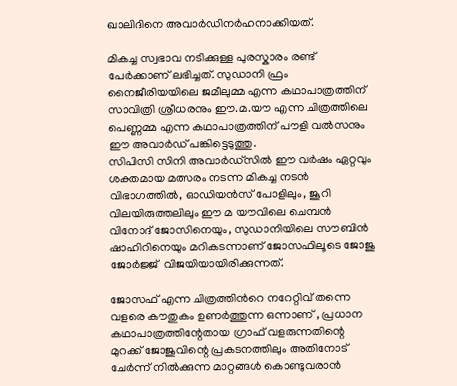ഖാലിദിനെ അവാര്‍ഡിനര്‍ഹനാക്കിയത്.

മികച്ച സ്വഭാവ നടിക്കുള്ള പുരസ്കാരം രണ്ട് പേര്‍ക്കാണ് ലഭിച്ചത്. സുഡാനി ഫ്രം നൈജീരിയയിലെ ജമീലുമ്മ എന്ന കഥാപാത്രത്തിന് സാവിത്രി ശ്രീധരനും ഈ.മ.യൗ എന്ന ചിത്രത്തിലെ പെണ്ണമ്മ എന്ന കഥാപാത്രത്തിന് പൗളി വല്‍സനും ഈ അവാര്‍ഡ് പങ്കിട്ടെടുത്തു.
സിപിസി സിനി അവാർഡ്സിൽ ഈ വർഷം ഏറ്റവും ശക്തമായ മത്സരം നടന്ന മികച്ച നടൻ വിഭാഗത്തിൽ, ഓഡിയൻസ് പോളിലും, ജൂറി വിലയിരുത്തലിലും ഈ മ യൗവിലെ ചെമ്പൻ വിനോദ് ജോസിനെയും, സുഡാനിയിലെ സൗബിൻ ഷാഹിറിനെയും മറികടന്നാണ് ജോസഫിലൂടെ ജോജു ജോർജ്ജ്  വിജയിയായിരിക്കുന്നത്.

ജോസഫ് എന്ന ചിത്രത്തിൻറെ നറേറ്റിവ് തന്നെ വളരെ കൗതുകം ഉണർത്തുന്ന ഒന്നാണ് , പ്രധാന കഥാപാത്രത്തിന്റേതായ ഗ്രാഫ് വളരുന്നതിന്റെ മുറക്ക് ജോജുവിന്റെ പ്രകടനത്തിലും അതിനോട് ചേർന്ന് നിൽക്കുന്ന മാറ്റങ്ങൾ കൊണ്ടുവരാൻ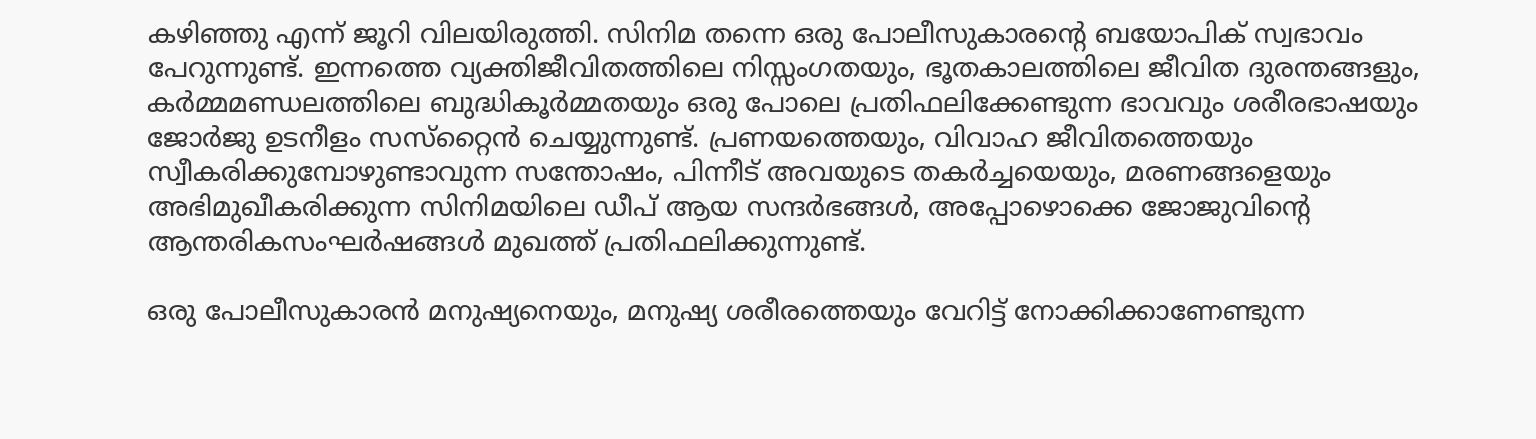കഴിഞ്ഞു എന്ന് ജൂറി വിലയിരുത്തി. സിനിമ തന്നെ ഒരു പോലീസുകാരന്റെ ബയോപിക് സ്വഭാവം പേറുന്നുണ്ട്. ഇന്നത്തെ വ്യക്തിജീവിതത്തിലെ നിസ്സംഗതയും, ഭൂതകാലത്തിലെ ജീവിത ദുരന്തങ്ങളും, കർമ്മമണ്ഡലത്തിലെ ബുദ്ധികൂർമ്മതയും ഒരു പോലെ പ്രതിഫലിക്കേണ്ടുന്ന ഭാവവും ശരീരഭാഷയും ജോർജു ഉടനീളം സസ്‌റ്റൈൻ ചെയ്യുന്നുണ്ട്. പ്രണയത്തെയും, വിവാഹ ജീവിതത്തെയും സ്വീകരിക്കുമ്പോഴുണ്ടാവുന്ന സന്തോഷം, പിന്നീട് അവയുടെ തകർച്ചയെയും, മരണങ്ങളെയും അഭിമുഖീകരിക്കുന്ന സിനിമയിലെ ഡീപ് ആയ സന്ദർഭങ്ങൾ, അപ്പോഴൊക്കെ ജോജുവിന്റെ ആന്തരികസംഘര്‍ഷങ്ങൾ മുഖത്ത് പ്രതിഫലിക്കുന്നുണ്ട്.

ഒരു പോലീസുകാരൻ മനുഷ്യനെയും, മനുഷ്യ ശരീരത്തെയും വേറിട്ട് നോക്കിക്കാണേണ്ടുന്ന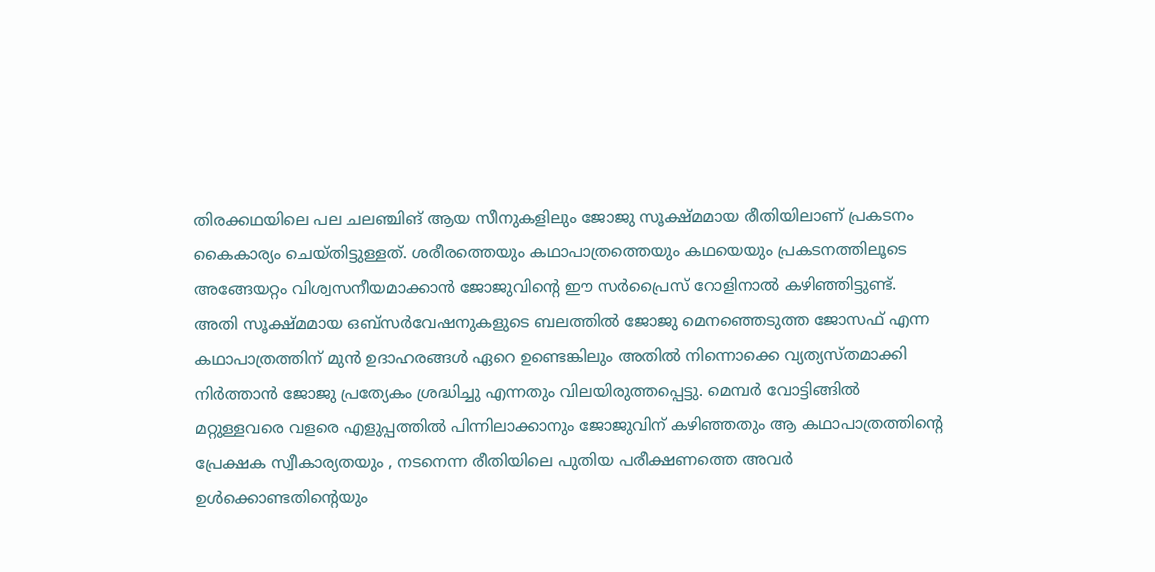തിരക്കഥയിലെ പല ചലഞ്ചിങ് ആയ സീനുകളിലും ജോജു സൂക്ഷ്മമായ രീതിയിലാണ് പ്രകടനം കൈകാര്യം ചെയ്തിട്ടുള്ളത്. ശരീരത്തെയും കഥാപാത്രത്തെയും കഥയെയും പ്രകടനത്തിലൂടെ അങ്ങേയറ്റം വിശ്വസനീയമാക്കാൻ ജോജുവിന്റെ ഈ സർപ്രൈസ് റോളിനാൽ കഴിഞ്ഞിട്ടുണ്ട്.
അതി സൂക്ഷ്മമായ ഒബ്സർവേഷനുകളുടെ ബലത്തിൽ ജോജു മെനഞ്ഞെടുത്ത ജോസഫ് എന്ന കഥാപാത്രത്തിന് മുൻ ഉദാഹരങ്ങൾ ഏറെ ഉണ്ടെങ്കിലും അതിൽ നിന്നൊക്കെ വ്യത്യസ്തമാക്കി നിർത്താൻ ജോജു പ്രത്യേകം ശ്രദ്ധിച്ചു എന്നതും വിലയിരുത്തപ്പെട്ടു. മെമ്പർ വോട്ടിങ്ങിൽ മറ്റുള്ളവരെ വളരെ എളുപ്പത്തിൽ പിന്നിലാക്കാനും ജോജുവിന്‌ കഴിഞ്ഞതും ആ കഥാപാത്രത്തിന്റെ പ്രേക്ഷക സ്വീകാര്യതയും , നടനെന്ന രീതിയിലെ പുതിയ പരീക്ഷണത്തെ അവർ ഉൾക്കൊണ്ടതിന്റെയും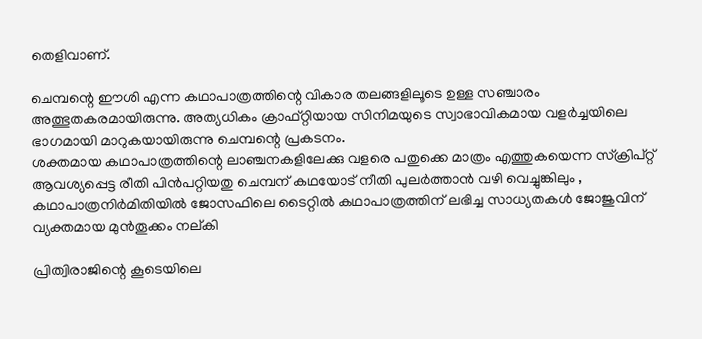തെളിവാണ്.

ചെമ്പന്റെ ഈശി എന്ന കഥാപാത്രത്തിന്റെ വികാര തലങ്ങളിലൂടെ ഉള്ള സഞ്ചാരം അത്ഭുതകരമായിരുന്നു. അത്യധികം ക്രാഫ്റ്റിയായ സിനിമയുടെ സ്വാഭാവികമായ വളർച്ചയിലെ ഭാഗമായി മാറുകയായിരുന്നു ചെമ്പന്റെ പ്രകടനം.
ശക്തമായ കഥാപാത്രത്തിന്റെ ലാഞ്ചനകളിലേക്കു വളരെ പതുക്കെ മാത്രം എത്തുകയെന്ന സ്ക്രിപ്റ്റ് ആവശ്യപ്പെട്ട രീതി പിൻപറ്റിയതു ചെമ്പന് കഥയോട് നീതി പുലർത്താൻ വഴി വെച്ചുങ്കിലും , കഥാപാത്രനിര്‍മിതിയില്‍ ജോസഫിലെ ടൈറ്റില്‍ കഥാപാത്രത്തിന് ലഭിച്ച സാധ്യതകള്‍ ജോജുവിന് വ്യക്തമായ മുൻതൂക്കം നല്കി

പ്രിത്വിരാജിന്റെ കൂടെയിലെ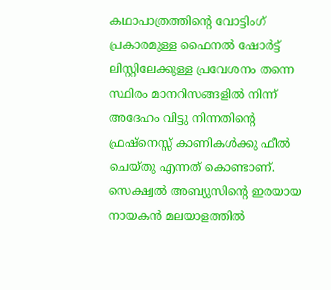കഥാപാത്രത്തിന്റെ വോട്ടിംഗ് പ്രകാരമുള്ള ഫൈനൽ ഷോർട്ട് ലിസ്റ്റിലേക്കുള്ള പ്രവേശനം തന്നെ സ്ഥിരം മാനറിസങ്ങളിൽ നിന്ന് അദേഹം വിട്ടു നിന്നതിന്റെ ഫ്രഷ്‌നെസ്സ് കാണികൾക്കു ഫീൽ ചെയ്തു എന്നത് കൊണ്ടാണ്. സെക്ഷ്വൽ അബ്യുസിന്റെ ഇരയായ നായകൻ മലയാളത്തിൽ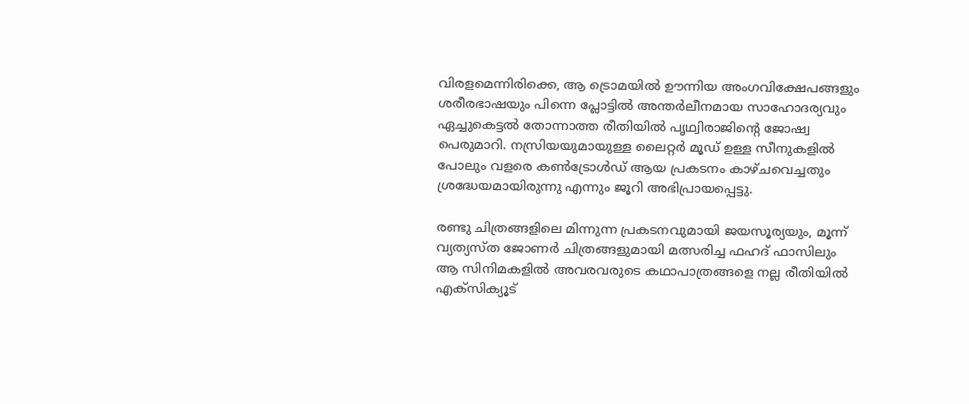വിരളമെന്നിരിക്കെ, ആ ട്രൊമയിൽ ഊന്നിയ അംഗവിക്ഷേപങ്ങളും ശരീരഭാഷയും പിന്നെ പ്ലോട്ടിൽ അന്തര്‍ലീനമായ സാഹോദര്യവും ഏച്ചുകെട്ടൽ തോന്നാത്ത രീതിയിൽ പൃഥ്വിരാജിന്റെ ജോഷ്വ പെരുമാറി. നസ്രിയയുമായുള്ള ലൈറ്റർ മൂഡ് ഉള്ള സീനുകളിൽ പോലും വളരെ കൺട്രോൾഡ് ആയ പ്രകടനം കാഴ്ചവെച്ചതും ശ്രദ്ധേയമായിരുന്നു എന്നും ജൂറി അഭിപ്രായപ്പെട്ടു.

രണ്ടു ചിത്രങ്ങളിലെ മിന്നുന്ന പ്രകടനവുമായി ജയസൂര്യയും, മൂന്ന് വ്യത്യസ്ത ജോണർ ചിത്രങ്ങളുമായി മത്സരിച്ച ഫഹദ് ഫാസിലും ആ സിനിമകളിൽ അവരവരുടെ കഥാപാത്രങ്ങളെ നല്ല രീതിയിൽ എക്സിക്യൂട്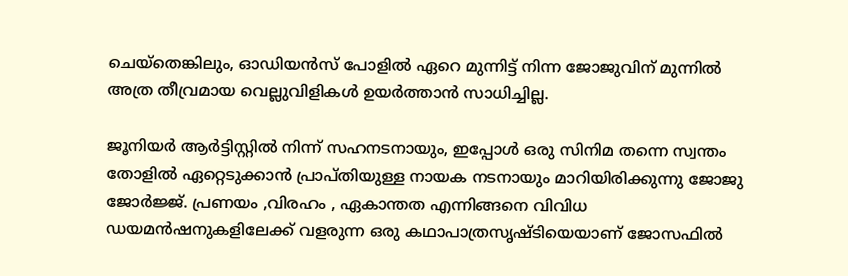ചെയ്‌തെങ്കിലും, ഓഡിയൻസ് പോളിൽ ഏറെ മുന്നിട്ട് നിന്ന ജോജുവിന് മുന്നിൽ അത്ര തീവ്രമായ വെല്ലുവിളികൾ ഉയർത്താൻ സാധിച്ചില്ല.

ജൂനിയർ ആർട്ടിസ്റ്റിൽ നിന്ന് സഹനടനായും, ഇപ്പോൾ ഒരു സിനിമ തന്നെ സ്വന്തം തോളിൽ ഏറ്റെടുക്കാൻ പ്രാപ്തിയുള്ള നായക നടനായും മാറിയിരിക്കുന്നു ജോജു ജോർജ്ജ്. പ്രണയം ,വിരഹം , ഏകാന്തത എന്നിങ്ങനെ വിവിധ ഡയമന്‍ഷനുകളിലേക്ക് വളരുന്ന ഒരു കഥാപാത്രസൃഷ്ടിയെയാണ് ജോസഫിൽ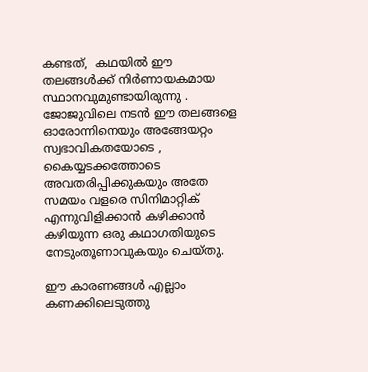കണ്ടത്,  കഥയില്‍ ഈ തലങ്ങള്‍ക്ക് നിര്‍ണായകമായ സ്ഥാനവുമുണ്ടായിരുന്നു . ജോജുവിലെ നടന്‍ ഈ തലങ്ങളെ ഓരോന്നിനെയും അങ്ങേയറ്റം സ്വഭാവികതയോടെ , കൈയ്യടക്കത്തോടെ അവതരിപ്പിക്കുകയും അതേ സമയം വളരെ സിനിമാറ്റിക് എന്നുവിളിക്കാന്‍ കഴിക്കാന്‍ കഴിയുന്ന ഒരു കഥാഗതിയുടെ നേടുംതൂണാവുകയും ചെയ്തു.

ഈ കാരണങ്ങൾ എല്ലാം കണക്കിലെടുത്തു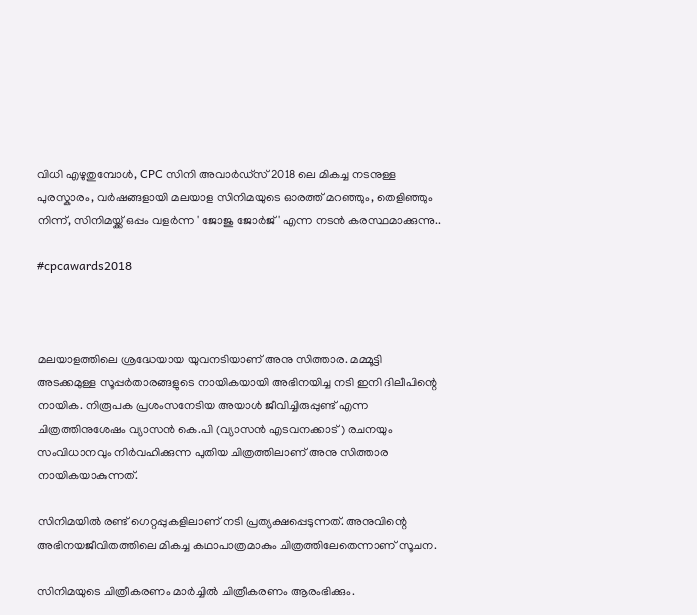വിധി എഴുതുമ്പോൾ, CPC സിനി അവാർഡ്‌സ് 2018 ലെ മികച്ച നടനുള്ള പുരസ്കാരം, വർഷങ്ങളായി മലയാള സിനിമയുടെ ഓരത്ത് മറഞ്ഞും, തെളിഞ്ഞും നിന്ന്, സിനിമയ്ക്ക് ഒപ്പം വളർന്ന ' ജോജു ജോർജ് ' എന്ന നടൻ കരസ്ഥമാക്കുന്നു..

#cpcawards2018



മലയാളത്തിലെ ശ്രദ്ധേയായ യുവനടിയാണ് അനു സിത്താര. മമ്മൂട്ടി അടക്കമുള്ള സൂപ്പർതാരങ്ങളുടെ നായികയായി അഭിനയിച്ച നടി ഇനി ദിലീപിന്റെ നായിക. നിരൂപക പ്രശംസനേടിയ അയാൾ ജീവിച്ചിരുപ്പുണ്ട്‌ എന്ന ചിത്രത്തിനുശേഷം വ്യാസൻ കെ.പി (വ്യാസൻ എടവനക്കാട്‌) രചനയും സംവിധാനവും നിർവഹിക്കുന്ന പുതിയ ചിത്രത്തിലാണ് അനു സിത്താര നായികയാകുന്നത്.

സിനിമയിൽ രണ്ട് ഗെറ്റപ്പുകളിലാണ് നടി പ്രത്യക്ഷപ്പെടുന്നത്. അനുവിന്റെ അഭിനയജീവിതത്തിലെ മികച്ച കഥാപാത്രമാകും ചിത്രത്തിലേതെന്നാണ് സൂചന.

സിനിമയുടെ ചിത്രീകരണം മാർച്ചിൽ ചിത്രീകരണം ആരംഭിക്കും.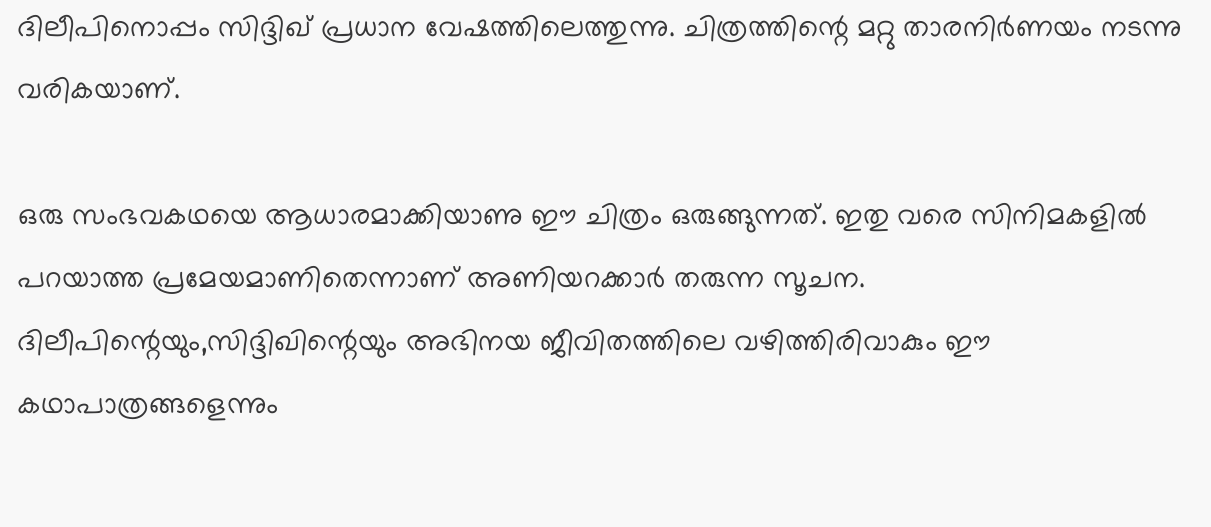ദിലീപിനൊപ്പം സിദ്ദിഖ് പ്രധാന വേഷത്തിലെത്തുന്നു. ചിത്രത്തിന്റെ മറ്റു താരനിർണയം നടന്നു വരികയാണ്.

ഒരു സംഭവകഥയെ ആധാരമാക്കിയാണു ഈ ചിത്രം ഒരുങ്ങുന്നത്‌. ഇതു വരെ സിനിമകളിൽ പറയാത്ത പ്രമേയമാണിതെന്നാണ് അണിയറക്കാർ തരുന്ന സൂചന. ദിലീപിന്റെയും,സിദ്ദിഖിന്റെയും അഭിനയ ജീവിതത്തിലെ വഴിത്തിരിവാകും ഈ കഥാപാത്രങ്ങളെന്നും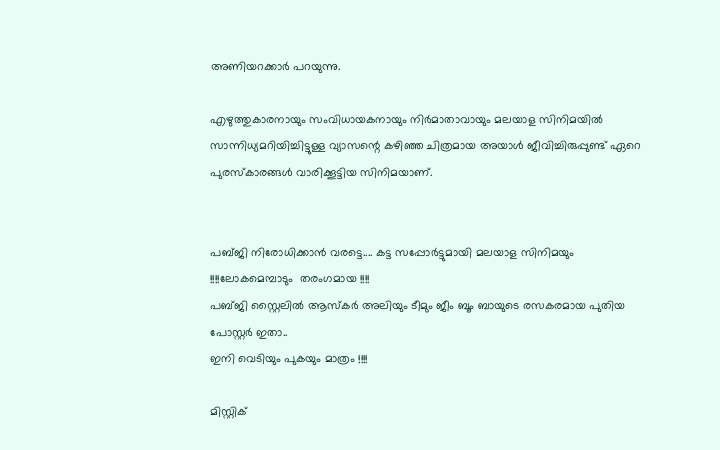അണിയറക്കാർ പറയുന്നു.

എഴുത്തുകാരനായും സംവിധായകനായും നിർമാതാവായും മലയാള സിനിമയിൽ‌ സാന്നിധ്യമറിയിച്ചിട്ടുള്ള വ്യാസന്റെ കഴിഞ്ഞ ചിത്രമായ അയാൾ ജീവിച്ചിരുപ്പുണ്ട്‌ ഏറെ പുരസ്കാരങ്ങൾ വാരിക്കൂട്ടിയ സിനിമയാണ്.


പബ്ജി നിരോധിക്കാൻ വരട്ടെ.... കട്ട സപ്പോർട്ടുമായി മലയാള സിനിമയും !!!!ലോകമെമ്പാടും  തരംഗമായ !!!!
പബ്ജി സ്റ്റൈലിൽ ആസ്കർ അലിയും ടീമും ജീം ബൂം ബായുടെ രസകരമായ പുതിയ പോസ്റ്റർ ഇതാ..
ഇനി വെടിയും പുകയും മാത്രം !!!!

മിസ്റ്റിക്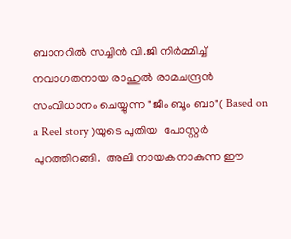ബാനറില്‍ സച്ചിന്‍ വി.ജി നിര്‍മ്മിച്ച്‌ നവാഗതനായ രാഹുല്‍ രാമചന്ദ്രന്‍ സംവിധാനം ചെയ്യുന്ന "ജീം ബൂം ബാ"( Based on a Reel story )യുടെ പുതിയ  പോസ്റ്റര്‍ പുറത്തിറങ്ങി.  അലി നായകനാകുന്ന ഈ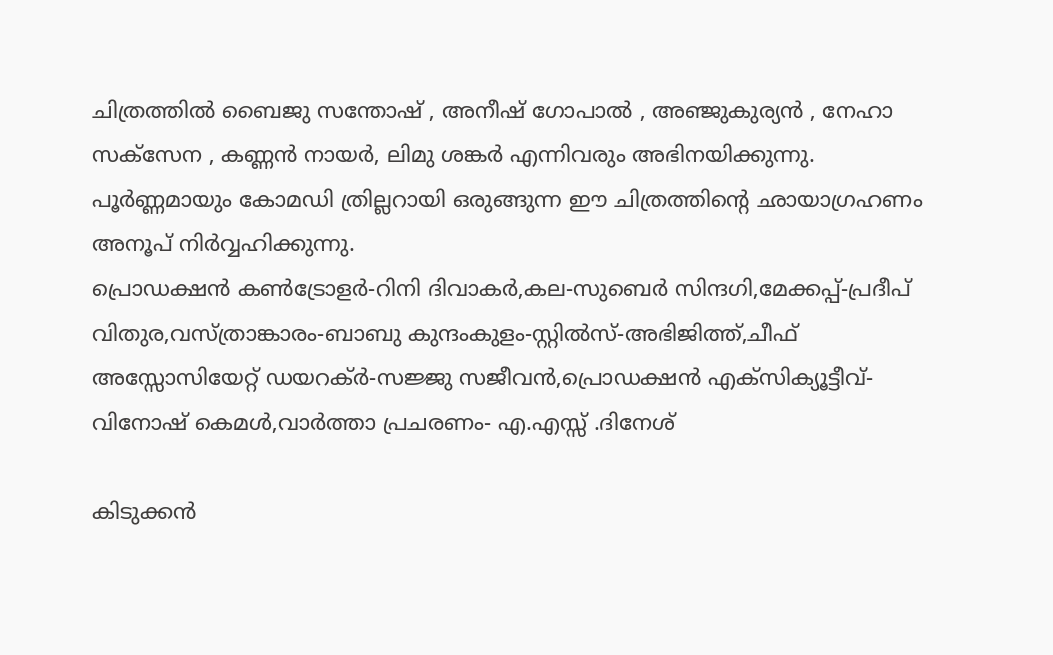ചിത്രത്തില്‍ ബൈജു സന്തോഷ് , അനീഷ് ഗോപാല്‍ , അഞ്ജുകുര്യന്‍ , നേഹാ സക്സേന , കണ്ണന്‍ നായര്‍, ലിമു ശങ്കര്‍ എന്നിവരും അഭിനയിക്കുന്നു. പൂര്‍ണ്ണമായും കോമഡി ത്രില്ലറായി ഒരുങ്ങുന്ന ഈ ചിത്രത്തിന്‍റെ ഛായാഗ്രഹണം അനൂപ് നിര്‍വ്വഹിക്കുന്നു.
പ്രൊഡക്ഷന്‍ കണ്‍ട്രോളര്‍-റിനി ദിവാകര്‍,കല-സുബെര്‍ സിന്ദഗി,മേക്കപ്പ്-പ്രദീപ് വിതുര,വസ്ത്രാങ്കാരം-ബാബു കുന്ദംകുളം-സ്റ്റില്‍സ്-അഭിജിത്ത്,ചീഫ് അസ്സോസിയേറ്റ് ഡയറക്ര്‍-സജ്ജു സജീവന്‍,പ്രൊഡക്ഷന്‍ എക്സിക്യൂട്ടീവ്-വിനോഷ് കെമള്‍,വാര്‍ത്താ പ്രചരണം- എ.എസ്സ് .ദിനേശ്

കിടുക്കൻ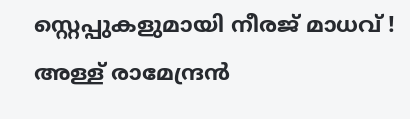സ്റ്റെപ്പുകളുമായി നീരജ് മാധവ് ! അള്ള് രാമേന്ദ്രൻ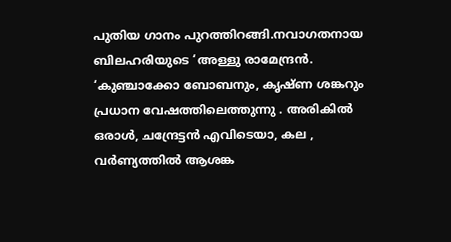പുതിയ ഗാനം പുറത്തിറങ്ങി.നവാഗതനായ ബിലഹരിയുടെ ‘അള്ളു രാമേന്ദ്രൻ.  ‘കുഞ്ചാക്കോ ബോബനും, കൃഷ്ണ ശങ്കറും പ്രധാന വേഷത്തിലെത്തുന്നു . അരികിൽ ഒരാൾ, ചന്ദ്രേട്ടൻ എവിടെയാ, കല , വർണ്യത്തിൽ ആശങ്ക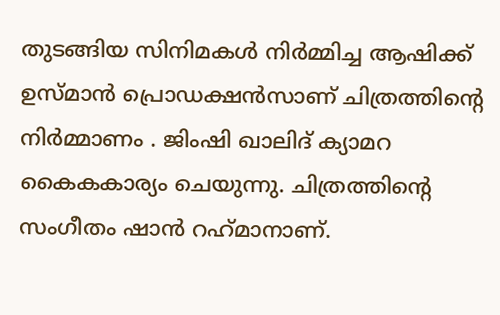തുടങ്ങിയ സിനിമകൾ നിർമ്മിച്ച ആഷിക്ക് ഉസ്മാൻ പ്രൊഡക്ഷൻസാണ് ചിത്രത്തിന്റെ നിർമ്മാണം . ജിംഷി ഖാലിദ് ക്യാമറ കൈകകാര്യം ചെയുന്നു. ചിത്രത്തിന്റെ സംഗീതം ഷാൻ റഹ്‌മാനാണ്.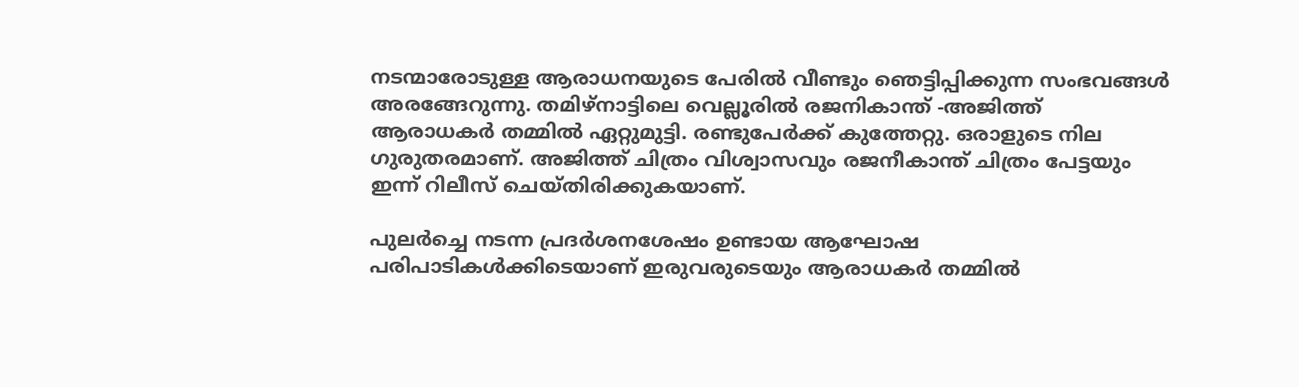നടന്മാരോടുള്ള ആരാധനയുടെ പേരില്‍ വീണ്ടും ഞെട്ടിപ്പിക്കുന്ന സംഭവങ്ങള്‍ അരങ്ങേറുന്നു. തമിഴ്‌നാട്ടിലെ വെല്ലൂരില്‍ രജനികാന്ത് -അജിത്ത് ആരാധകര്‍ തമ്മില്‍ ഏറ്റുമുട്ടി. രണ്ടുപേര്‍ക്ക് കുത്തേറ്റു. ഒരാളുടെ നില ഗുരുതരമാണ്. അജിത്ത് ചിത്രം വിശ്വാസവും രജനീകാന്ത് ചിത്രം പേട്ടയും ഇന്ന് റിലീസ് ചെയ്തിരിക്കുകയാണ്.

പുലര്‍ച്ചെ നടന്ന പ്രദര്‍ശനശേഷം ഉണ്ടായ ആഘോഷ പരിപാടികള്‍ക്കിടെയാണ് ഇരുവരുടെയും ആരാധകര്‍ തമ്മില്‍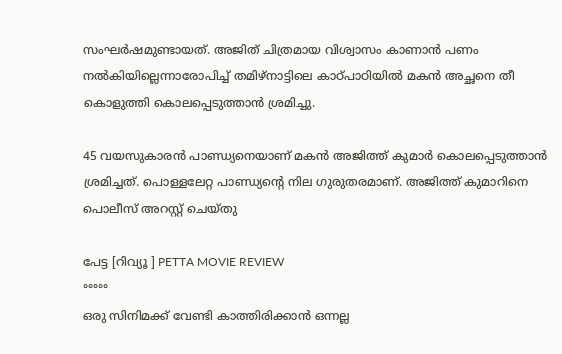സംഘര്‍ഷമുണ്ടായത്. അജിത് ചിത്രമായ വിശ്വാസം കാണാന്‍ പണം നല്‍കിയില്ലെന്നാരോപിച്ച് തമിഴ്‌നാട്ടിലെ കാഠ്പാഠിയില്‍ മകന്‍ അച്ഛനെ തീ കൊളുത്തി കൊലപ്പെടുത്താന്‍ ശ്രമിച്ചു.

45 വയസുകാരന്‍ പാണ്ഡ്യനെയാണ് മകന്‍ അജിത്ത് കുമാര്‍ കൊലപ്പെടുത്താന്‍ ശ്രമിച്ചത്. പൊള്ളലേറ്റ പാണ്ഡ്യന്റെ നില ഗുരുതരമാണ്. അജിത്ത് കുമാറിനെ പൊലീസ് അറസ്റ്റ് ചെയ്തു

പേട്ട [റിവ്യൂ ] PETTA MOVIE REVIEW
°°°°°
ഒരു സിനിമക്ക് വേണ്ടി കാത്തിരിക്കാൻ ഒന്നല്ല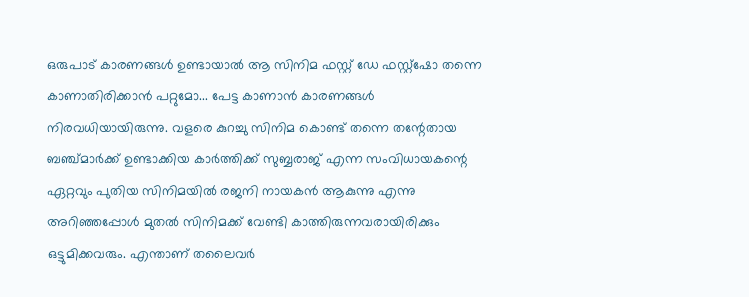ഒരുപാട് കാരണങ്ങൾ ഉണ്ടായാൽ ആ സിനിമ ഫസ്റ്റ് ഡേ ഫസ്റ്റ്ഷോ തന്നെ കാണാതിരിക്കാൻ പറ്റുമോ... പേട്ട കാണാൻ കാരണങ്ങൾ നിരവധിയായിരുന്നു. വളരെ കുറച്ചു സിനിമ കൊണ്ട് തന്നെ തന്റേതായ ബഞ്ച്മാർക്ക് ഉണ്ടാക്കിയ കാർത്തിക്ക് സുബ്ബരാജ് എന്ന സംവിധായകന്റെ ഏറ്റവും പുതിയ സിനിമയിൽ രജനി നായകൻ ആകുന്നു എന്നു അറിഞ്ഞപ്പോൾ മുതൽ സിനിമക്ക് വേണ്ടി കാത്തിരുന്നവരായിരിക്കും ഒട്ടുമിക്കവരും. എന്താണ് തലൈവർ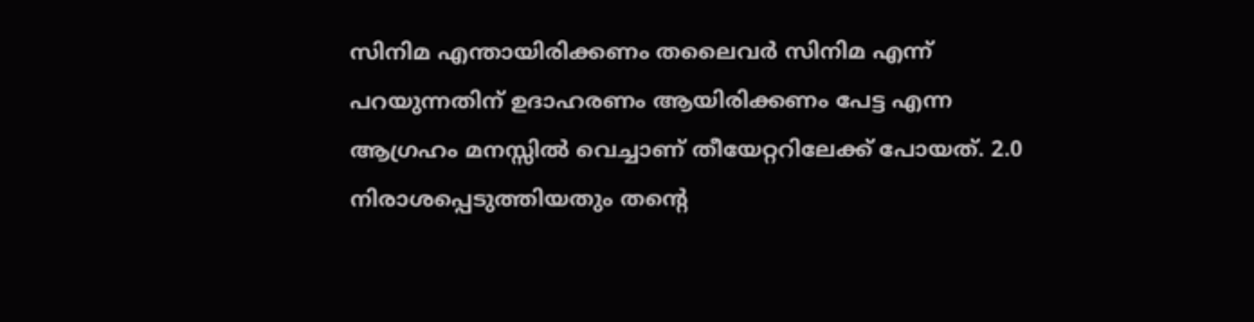സിനിമ എന്തായിരിക്കണം തലൈവർ സിനിമ എന്ന് പറയുന്നതിന് ഉദാഹരണം ആയിരിക്കണം പേട്ട എന്ന ആഗ്രഹം മനസ്സിൽ വെച്ചാണ് തീയേറ്ററിലേക്ക് പോയത്. 2.0 നിരാശപ്പെടുത്തിയതും തന്റെ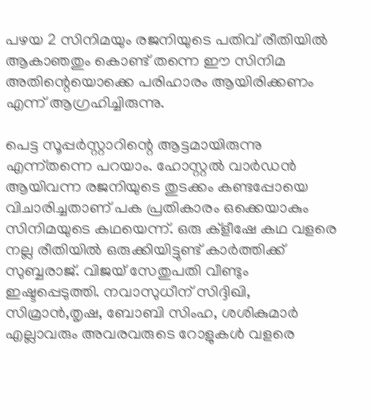പഴയ 2 സിനിമയും രജനിയുടെ പതിവ് രീതിയിൽ ആകാഞതും കൊണ്ട് തന്നെ ഈ സിനിമ അതിന്റെയൊക്കെ പരിഹാരം ആയിരിക്കണം എന്ന് ആഗ്രഹിച്ചിരുന്നു.

പെട്ട സൂപ്പർസ്റ്റാറിന്റെ ആട്ടമായിരുന്നു എന്ന്തന്നെ പറയാം. ഹോസ്റ്റൽ വാർഡൻ ആയിവന്ന രജനിയുടെ തുടക്കം കണ്ടപ്പോയെ വിചാരിച്ചതാണ് പക പ്രതികാരം ഒക്കെയാകും സിനിമയുടെ കഥയെന്ന്. ഒരു ക്ളീഷേ കഥ വളരെ നല്ല രീതിയിൽ ഒരുക്കിയിട്ടുണ്ട് കാർത്തിക്ക് സുബ്ബരാജ്. വിജയ് സേതുപതി വീണ്ടും ഇഷ്ടപ്പെടുത്തി. നവാസുധീന് സിദ്ദിഖി, സിമ്രാൻ,തൃഷ, ബോബി സിംഹ, ശശികുമാർ എല്ലാവരും അവരവരുടെ റോളുകൾ വളരെ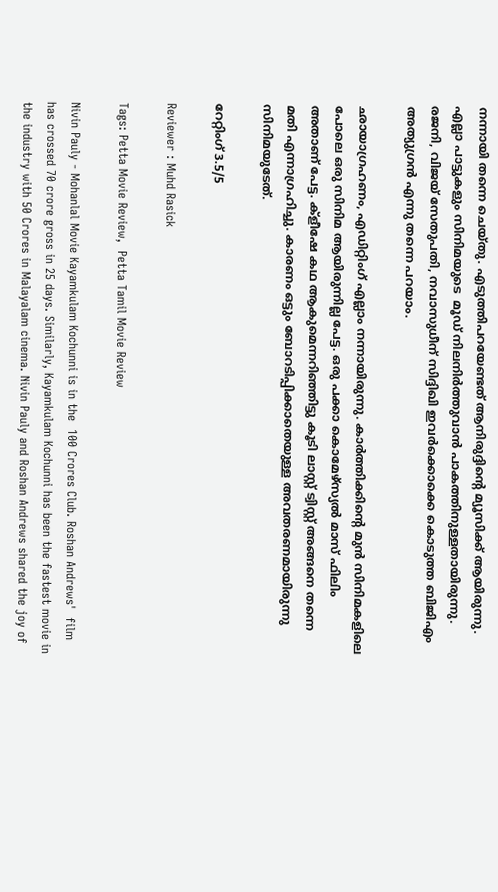നന്നായി തന്നെ ചെയ്തു. എടുത്തിപറയേണ്ടത് ആനിരുദ്ദിന്റെ മ്യൂസിക്ക് ആയിരുന്നു. എല്ലാ പാട്ടുകളും സിനിമയുടെ  മൂഡ് നിലനിർത്തുവാൻ പാകത്തിനുള്ളതായിരുന്നു. രജനി, വിജയ് സേതുപതി, നവാസുധീന് സിദ്ദിഖി ഇവർക്കൊക്കെ കൊടുത്ത ബിജിഎം അത്യുഗ്രൻ എന്നു തന്നെ പറയാം.

ഛായാഗ്രഹണം, എഡിറ്റിംഗ് എല്ലാം നന്നായിരുന്നു. കാർത്തിക്കിന്റെ മുൻ സിനിമകളിലെ പോലെ ഒരു സിനിമ ആയിരുന്നില്ല പേട്ട. ഒരു പക്കാ കൊമേഴ്‌സ്യൽ മാസ് ഫിലിം അതാണ് പേട്ട. ക്ളീഷേ കഥ ആകുമെന്നറിഞ്ഞിട്ടു കൂടി ലാസ്റ്റ് ട്വിസ്റ്റ് അങ്ങനെ തന്നെ മതി എന്നാഗ്രഹിച്ചു. കാരണം ഒട്ടും ബോറടിപ്പിക്കാതെയുള്ള അവതരണമായിരുന്നു സിനിമയുടേത്.

റേറ്റിംഗ് 3.5/5

Reviewer : Muhd Rasick

Tags: Petta Movie Review,  Petta Tamil Movie Review

Nivin Pauly - Mohanlal Movie Kayamkulam Kochunni is in the  100 Crores Club. Roshan Andrews'  film has crossed 70 crore gross in 25 days. Similarly, Kayamkulam Kochunni has been the fastest movie in the industry with 50 Crores in Malayalam cinema. Nivin Pauly and Roshan Andrews shared the joy of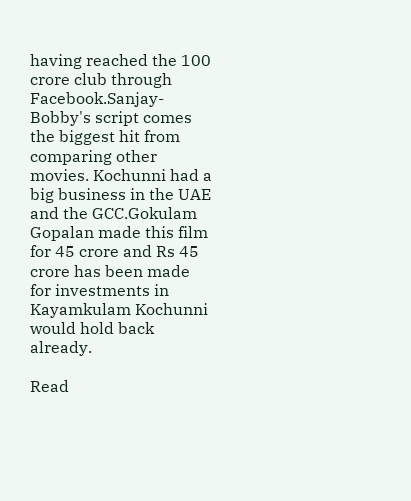having reached the 100 crore club through Facebook.Sanjay-Bobby's script comes the biggest hit from comparing other movies. Kochunni had a big business in the UAE and the GCC.Gokulam Gopalan made this film for 45 crore and Rs 45 crore has been made for investments in Kayamkulam Kochunni would hold back already.

Read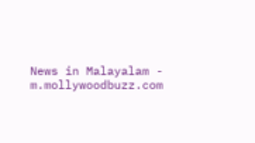News in Malayalam - m.mollywoodbuzz.com